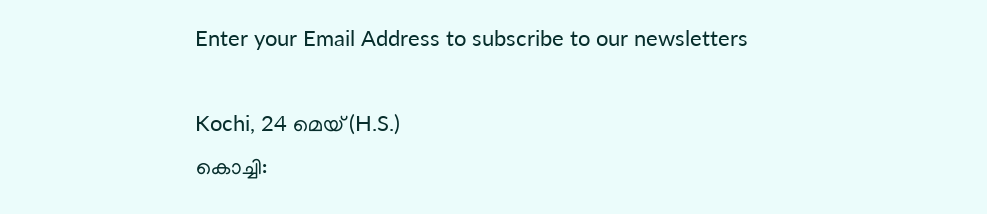Enter your Email Address to subscribe to our newsletters

Kochi, 24 മെയ് (H.S.)
കൊച്ചി: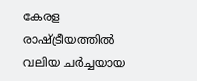കേരള രാഷ്ട്രീയത്തിൽ വലിയ ചർച്ചയായ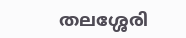തലശ്ശേരി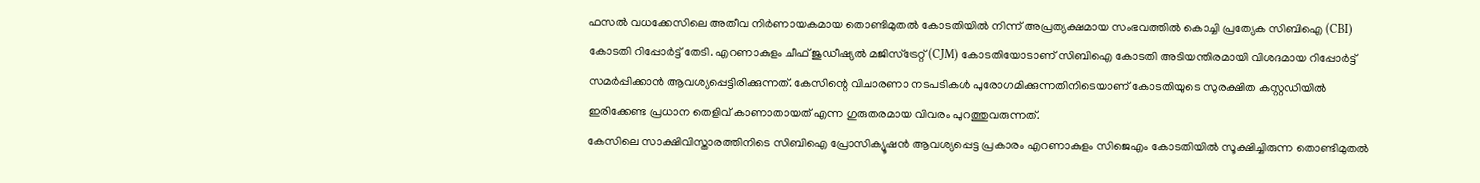ഫസൽ വധക്കേസിലെ അതീവ നിർണായകമായ തൊണ്ടിമുതൽ കോടതിയിൽ നിന്ന് അപ്രത്യക്ഷമായ സംഭവത്തിൽ കൊച്ചി പ്രത്യേക സിബിഐ (CBI) കോടതി റിപ്പോർട്ട് തേടി. എറണാകുളം ചീഫ് ജുഡീഷ്യൽ മജിസ്ട്രേറ്റ് (CJM) കോടതിയോടാണ് സിബിഐ കോടതി അടിയന്തിരമായി വിശദമായ റിപ്പോർട്ട് സമർപ്പിക്കാൻ ആവശ്യപ്പെട്ടിരിക്കുന്നത്. കേസിന്റെ വിചാരണാ നടപടികൾ പുരോഗമിക്കുന്നതിനിടെയാണ് കോടതിയുടെ സുരക്ഷിത കസ്റ്റഡിയിൽ ഇരിക്കേണ്ട പ്രധാന തെളിവ് കാണാതായത് എന്ന ഗുരുതരമായ വിവരം പുറത്തുവരുന്നത്.
കേസിലെ സാക്ഷിവിസ്താരത്തിനിടെ സിബിഐ പ്രോസിക്യൂഷൻ ആവശ്യപ്പെട്ട പ്രകാരം എറണാകുളം സിജെഎം കോടതിയിൽ സൂക്ഷിച്ചിരുന്ന തൊണ്ടിമുതൽ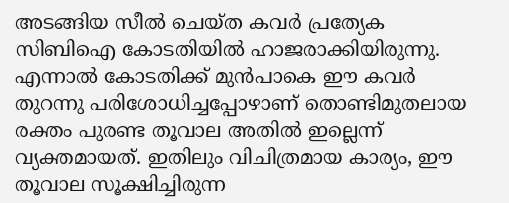അടങ്ങിയ സീൽ ചെയ്ത കവർ പ്രത്യേക സിബിഐ കോടതിയിൽ ഹാജരാക്കിയിരുന്നു. എന്നാൽ കോടതിക്ക് മുൻപാകെ ഈ കവർ തുറന്നു പരിശോധിച്ചപ്പോഴാണ് തൊണ്ടിമുതലായ രക്തം പുരണ്ട തൂവാല അതിൽ ഇല്ലെന്ന് വ്യക്തമായത്. ഇതിലും വിചിത്രമായ കാര്യം, ഈ തൂവാല സൂക്ഷിച്ചിരുന്ന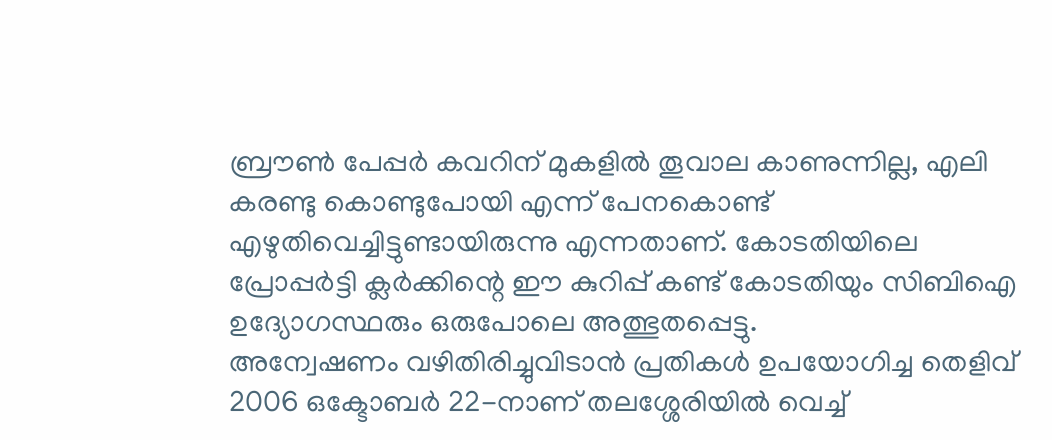ബ്രൗൺ പേപ്പർ കവറിന് മുകളിൽ തൂവാല കാണുന്നില്ല, എലി കരണ്ടു കൊണ്ടുപോയി എന്ന് പേനകൊണ്ട് എഴുതിവെച്ചിട്ടുണ്ടായിരുന്നു എന്നതാണ്. കോടതിയിലെ പ്രോപ്പർട്ടി ക്ലർക്കിന്റെ ഈ കുറിപ്പ് കണ്ട് കോടതിയും സിബിഐ ഉദ്യോഗസ്ഥരും ഒരുപോലെ അത്ഭുതപ്പെട്ടു.
അന്വേഷണം വഴിതിരിച്ചുവിടാൻ പ്രതികൾ ഉപയോഗിച്ച തെളിവ്
2006 ഒക്ടോബർ 22-നാണ് തലശ്ശേരിയിൽ വെച്ച്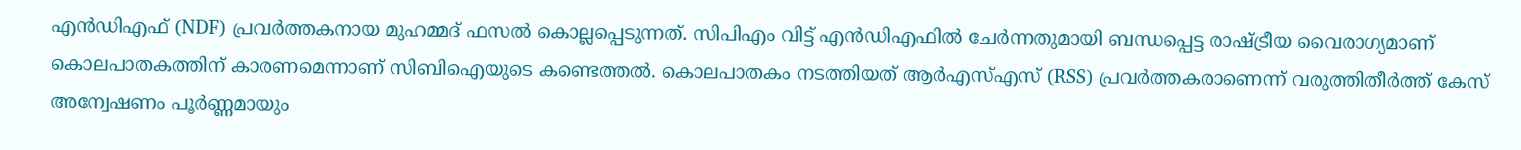എൻഡിഎഫ് (NDF) പ്രവർത്തകനായ മുഹമ്മദ് ഫസൽ കൊല്ലപ്പെടുന്നത്. സിപിഎം വിട്ട് എൻഡിഎഫിൽ ചേർന്നതുമായി ബന്ധപ്പെട്ട രാഷ്ട്രീയ വൈരാഗ്യമാണ് കൊലപാതകത്തിന് കാരണമെന്നാണ് സിബിഐയുടെ കണ്ടെത്തൽ. കൊലപാതകം നടത്തിയത് ആർഎസ്എസ് (RSS) പ്രവർത്തകരാണെന്ന് വരുത്തിതീർത്ത് കേസ് അന്വേഷണം പൂർണ്ണമായും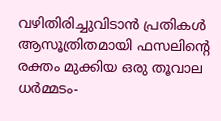വഴിതിരിച്ചുവിടാൻ പ്രതികൾ ആസൂത്രിതമായി ഫസലിന്റെ രക്തം മുക്കിയ ഒരു തൂവാല ധർമ്മടം-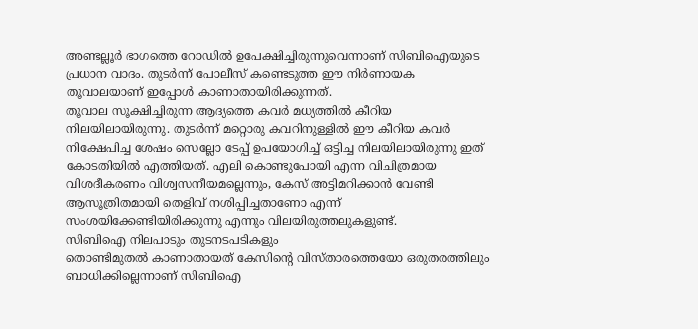അണ്ടല്ലൂർ ഭാഗത്തെ റോഡിൽ ഉപേക്ഷിച്ചിരുന്നുവെന്നാണ് സിബിഐയുടെ പ്രധാന വാദം. തുടർന്ന് പോലീസ് കണ്ടെടുത്ത ഈ നിർണായക തൂവാലയാണ് ഇപ്പോൾ കാണാതായിരിക്കുന്നത്.
തൂവാല സൂക്ഷിച്ചിരുന്ന ആദ്യത്തെ കവർ മധ്യത്തിൽ കീറിയ നിലയിലായിരുന്നു. തുടർന്ന് മറ്റൊരു കവറിനുള്ളിൽ ഈ കീറിയ കവർ നിക്ഷേപിച്ച ശേഷം സെല്ലോ ടേപ്പ് ഉപയോഗിച്ച് ഒട്ടിച്ച നിലയിലായിരുന്നു ഇത് കോടതിയിൽ എത്തിയത്. എലി കൊണ്ടുപോയി എന്ന വിചിത്രമായ വിശദീകരണം വിശ്വസനീയമല്ലെന്നും, കേസ് അട്ടിമറിക്കാൻ വേണ്ടി ആസൂത്രിതമായി തെളിവ് നശിപ്പിച്ചതാണോ എന്ന് സംശയിക്കേണ്ടിയിരിക്കുന്നു എന്നും വിലയിരുത്തലുകളുണ്ട്.
സിബിഐ നിലപാടും തുടനടപടികളും
തൊണ്ടിമുതൽ കാണാതായത് കേസിന്റെ വിസ്താരത്തെയോ ഒരുതരത്തിലും ബാധിക്കില്ലെന്നാണ് സിബിഐ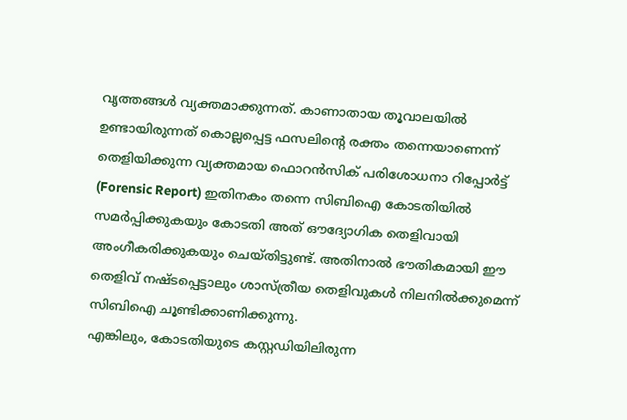വൃത്തങ്ങൾ വ്യക്തമാക്കുന്നത്. കാണാതായ തൂവാലയിൽ ഉണ്ടായിരുന്നത് കൊല്ലപ്പെട്ട ഫസലിന്റെ രക്തം തന്നെയാണെന്ന് തെളിയിക്കുന്ന വ്യക്തമായ ഫൊറൻസിക് പരിശോധനാ റിപ്പോർട്ട് (Forensic Report) ഇതിനകം തന്നെ സിബിഐ കോടതിയിൽ സമർപ്പിക്കുകയും കോടതി അത് ഔദ്യോഗിക തെളിവായി അംഗീകരിക്കുകയും ചെയ്തിട്ടുണ്ട്. അതിനാൽ ഭൗതികമായി ഈ തെളിവ് നഷ്ടപ്പെട്ടാലും ശാസ്ത്രീയ തെളിവുകൾ നിലനിൽക്കുമെന്ന് സിബിഐ ചൂണ്ടിക്കാണിക്കുന്നു.
എങ്കിലും, കോടതിയുടെ കസ്റ്റഡിയിലിരുന്ന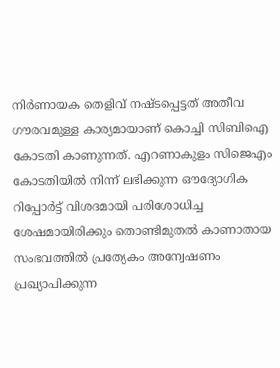നിർണായക തെളിവ് നഷ്ടപ്പെട്ടത് അതീവ ഗൗരവമുള്ള കാര്യമായാണ് കൊച്ചി സിബിഐ കോടതി കാണുന്നത്. എറണാകുളം സിജെഎം കോടതിയിൽ നിന്ന് ലഭിക്കുന്ന ഔദ്യോഗിക റിപ്പോർട്ട് വിശദമായി പരിശോധിച്ച ശേഷമായിരിക്കും തൊണ്ടിമുതൽ കാണാതായ സംഭവത്തിൽ പ്രത്യേകം അന്വേഷണം പ്രഖ്യാപിക്കുന്ന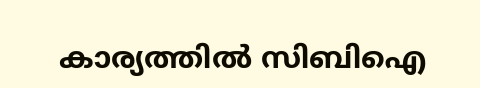കാര്യത്തിൽ സിബിഐ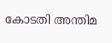കോടതി അന്തിമ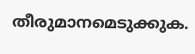തീരുമാനമെടുക്കുക.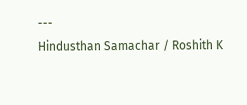---
Hindusthan Samachar / Roshith K